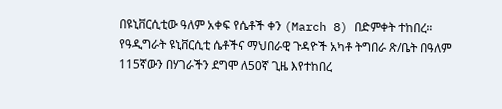በዩኒቨርሲቲው ዓለም አቀፍ የሴቶች ቀን (March 8) በድምቀት ተከበረ። የዓዲግራት ዩኒቨርሲቲ ሴቶችና ማህበራዊ ጉዳዮች አካቶ ትግበራ ጽ/ቤት በዓለም 115ኛውን በሃገራችን ደግሞ ለ50ኛ ጊዜ እየተከበረ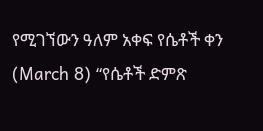የሚገኘውን ዓለም አቀፍ የሴቶች ቀን (March 8) “የሴቶች ድምጽ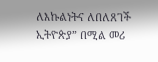ለእኩልነትና ለበለጸገች ኢትዮጵያ” በሚል መሪ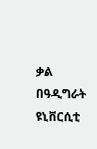ቃል በዓዲግራት ዩኒቨርሲቲ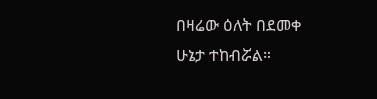በዛሬው ዕለት በደመቀ ሁኔታ ተከብሯል።